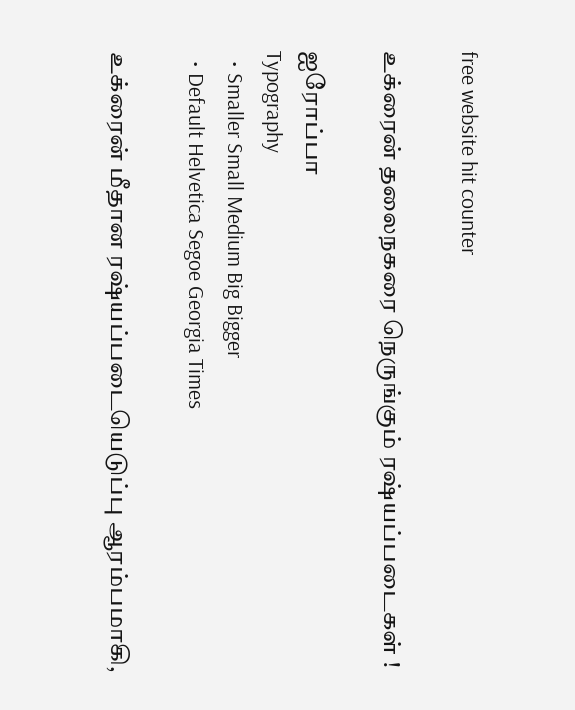free website hit counter

உக்ரைன் தலைநகரை நெருங்கும் ரஷ்யப்படைகள் !

ஐரோப்பா
Typography
  • Smaller Small Medium Big Bigger
  • Default Helvetica Segoe Georgia Times

உக்ரைன் மீதான ரஷ்யப்படையெடுப்பு ஆரம்பமாகி,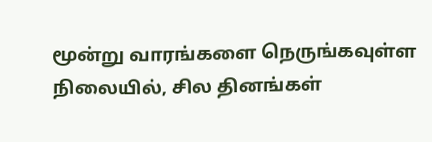மூன்று வாரங்களை நெருங்கவுள்ள நிலையில், சில தினங்கள்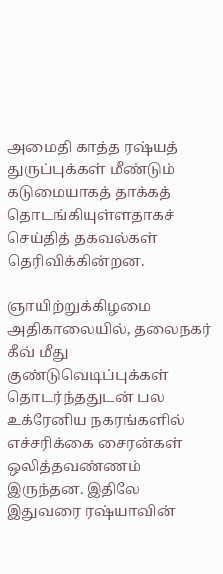அமைதி காத்த ரஷ்யத் துருப்புக்கள் மீண்டும் கடுமையாகத் தாக்கத் தொடங்கியுள்ளதாகச் செய்தித் தகவல்கள் தெரிவிக்கின்றன.

ஞாயிற்றுக்கிழமை அதிகாலையில், தலைநகர் கீவ் மீது குண்டுவெடிப்புக்கள் தொடர்ந்ததுடன் பல உக்ரேனிய நகரங்களில் எச்சரிக்கை சைரன்கள் ஒலித்தவண்ணம் இருந்தன. இதிலே இதுவரை ரஷ்யாவின்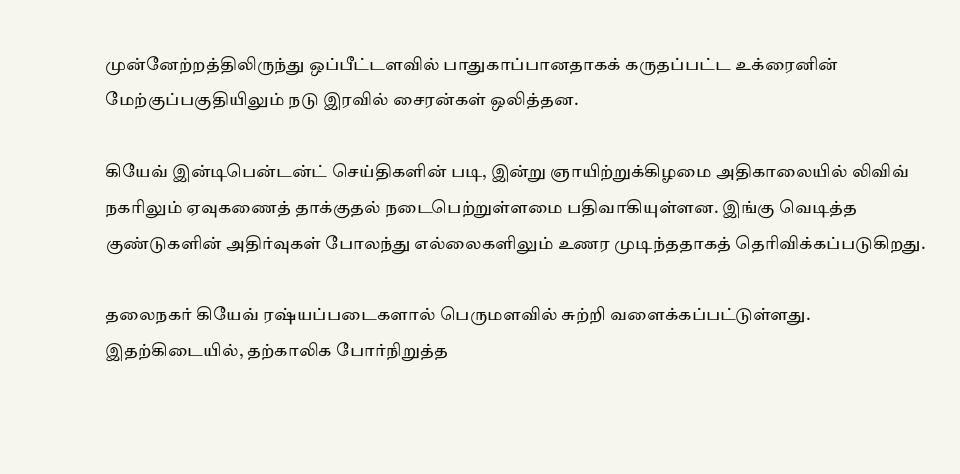முன்னேற்றத்திலிருந்து ஒப்பீட்டளவில் பாதுகாப்பானதாகக் கருதப்பட்ட உக்ரைனின் மேற்குப்பகுதியிலும் நடு இரவில் சைரன்கள் ஒலித்தன.

கியேவ் இன்டிபென்டன்ட் செய்திகளின் படி, இன்று ஞாயிற்றுக்கிழமை அதிகாலையில் லிவிவ் நகரிலும் ஏவுகணைத் தாக்குதல் நடைபெற்றுள்ளமை பதிவாகியுள்ளன. இங்கு வெடித்த குண்டுகளின் அதிர்வுகள் போலந்து எல்லைகளிலும் உணர முடிந்ததாகத் தெரிவிக்கப்படுகிறது.

தலைநகர் கியேவ் ரஷ்யப்படைகளால் பெருமளவில் சுற்றி வளைக்கப்பட்டுள்ளது. இதற்கிடையில், தற்காலிக போர்நிறுத்த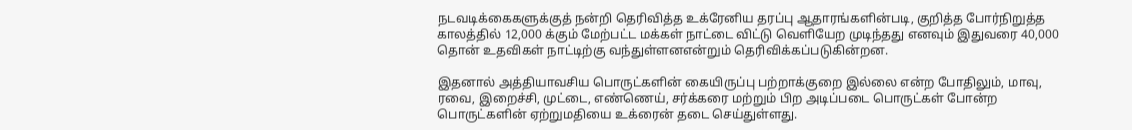நடவடிக்கைகளுக்குத் நன்றி தெரிவித்த உக்ரேனிய தரப்பு ஆதாரங்களின்படி, குறித்த போர்நிறுத்த காலத்தில் 12,000 க்கும் மேற்பட்ட மக்கள் நாட்டை விட்டு வெளியேற முடிந்தது எனவும் இதுவரை 40,000 தொன் உதவிகள் நாட்டிற்கு வந்துள்ளனஎன்றும் தெரிவிக்கப்படுகின்றன.

இதனால் அத்தியாவசிய பொருட்களின் கையிருப்பு பற்றாக்குறை இல்லை என்ற போதிலும், மாவு, ரவை, இறைச்சி, முட்டை, எண்ணெய், சர்க்கரை மற்றும் பிற அடிப்படை பொருட்கள் போன்ற பொருட்களின் ஏற்றுமதியை உக்ரைன் தடை செய்துள்ளது.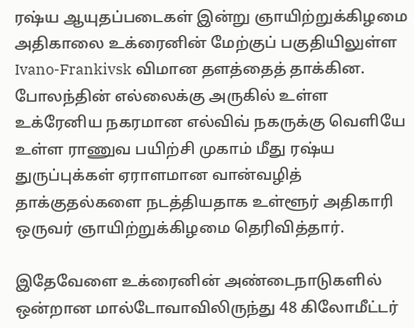ரஷ்ய ஆயுதப்படைகள் இன்று ஞாயிற்றுக்கிழமை அதிகாலை உக்ரைனின் மேற்குப் பகுதியிலுள்ள Ivano-Frankivsk விமான தளத்தைத் தாக்கின. போலந்தின் எல்லைக்கு அருகில் உள்ள உக்ரேனிய நகரமான எல்விவ் நகருக்கு வெளியே உள்ள ராணுவ பயிற்சி முகாம் மீது ரஷ்ய துருப்புக்கள் ஏராளமான வான்வழித் தாக்குதல்களை நடத்தியதாக உள்ளூர் அதிகாரி ஒருவர் ஞாயிற்றுக்கிழமை தெரிவித்தார்.

இதேவேளை உக்ரைனின் அண்டைநாடுகளில் ஒன்றான மால்டோவாவிலிருந்து 48 கிலோமீட்டர்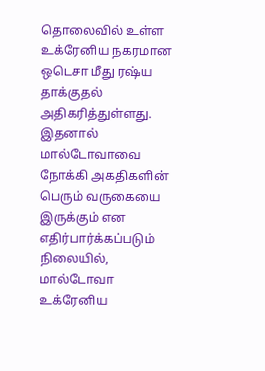தொலைவில் உள்ள உக்ரேனிய நகரமான ஒடெசா மீது ரஷ்ய தாக்குதல் அதிகரித்துள்ளது. இதனால் மால்டோவாவை நோக்கி அகதிகளின் பெரும் வருகையை இருக்கும் என எதிர்பார்க்கப்படும் நிலையில், மால்டோவா உக்ரேனிய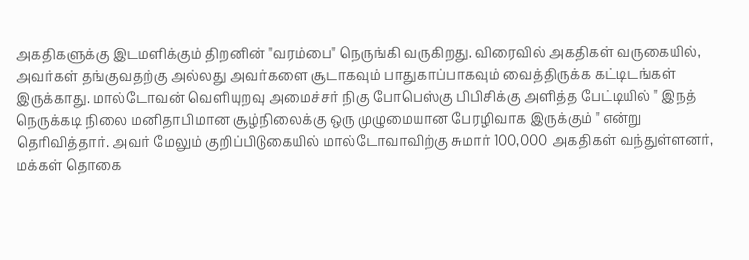அகதிகளுக்கு இடமளிக்கும் திறனின் "வரம்பை" நெருங்கி வருகிறது. விரைவில் அகதிகள் வருகையில், அவர்கள் தங்குவதற்கு அல்லது அவர்களை சூடாகவும் பாதுகாப்பாகவும் வைத்திருக்க கட்டிடங்கள் இருக்காது. மால்டோவன் வெளியுறவு அமைச்சர் நிகு போபெஸ்கு பிபிசிக்கு அளித்த பேட்டியில் " இநத் நெருக்கடி நிலை மனிதாபிமான சூழ்நிலைக்கு ஒரு முழுமையான பேரழிவாக இருக்கும் " என்று தெரிவித்தார். அவர் மேலும் குறிப்பிடுகையில் மால்டோவாவிற்கு சுமார் 100,000 அகதிகள் வந்துள்ளனர், மக்கள் தொகை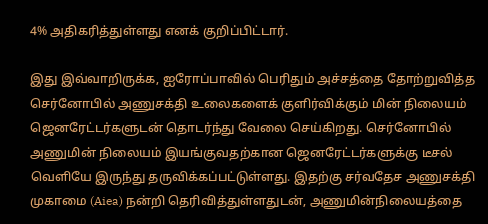4% அதிகரித்துள்ளது எனக் குறிப்பிட்டார்.

இது இவ்வாறிருக்க, ஐரோப்பாவில் பெரிதும் அச்சத்தை தோற்றுவித்த செர்னோபில் அணுசக்தி உலைகளைக் குளிர்விக்கும் மின் நிலையம் ஜெனரேட்டர்களுடன் தொடர்ந்து வேலை செய்கிறது. செர்னோபில் அணுமின் நிலையம் இயங்குவதற்கான ஜெனரேட்டர்களுக்கு டீசல் வெளியே இருந்து தருவிக்கப்பட்டுள்ளது. இதற்கு சர்வதேச அணுசக்தி முகாமை (Aiea) நன்றி தெரிவித்துள்ளதுடன், அணுமின்நிலையத்தை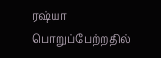ரஷ்யா பொறுப்பேற்றதில்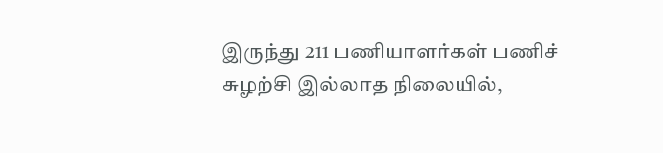இருந்து 211 பணியாளர்கள் பணிச் சுழற்சி இல்லாத நிலையில்,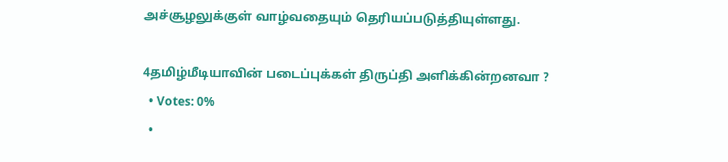அச்சூழலுக்குள் வாழ்வதையும் தெரியப்படுத்தியுள்ளது.

4தமிழ்மீடியாவின் படைப்புக்கள் திருப்தி அளிக்கின்றனவா ?
  • Votes: 0%
  •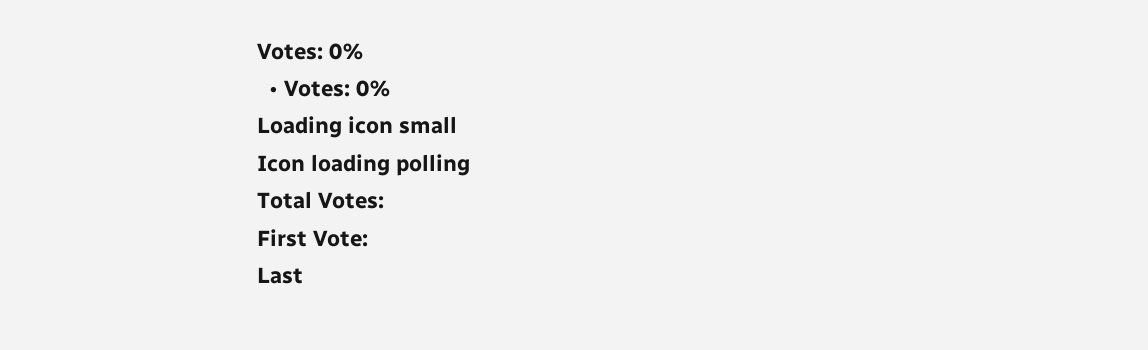Votes: 0%
  • Votes: 0%
Loading icon small
Icon loading polling
Total Votes:
First Vote:
Last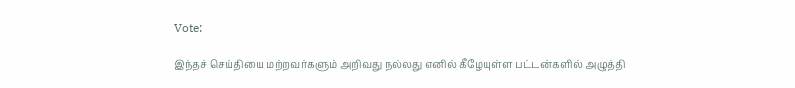Vote:

இந்தச் செய்தியை மற்றவர்களும் அறிவது நல்லது எனில் கீழேயுள்ள பட்டன்களில் அழுத்தி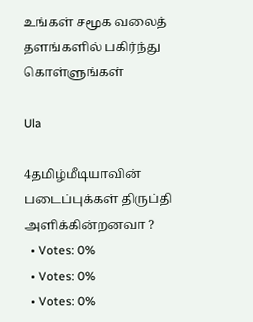உங்கள் சமூக வலைத் தளங்களில் பகிர்ந்து கொள்ளுங்கள்

Ula

4தமிழ்மீடியாவின் படைப்புக்கள் திருப்தி அளிக்கின்றனவா ?
  • Votes: 0%
  • Votes: 0%
  • Votes: 0%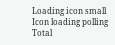Loading icon small
Icon loading polling
Total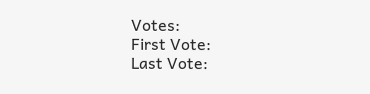Votes:
First Vote:
Last Vote: